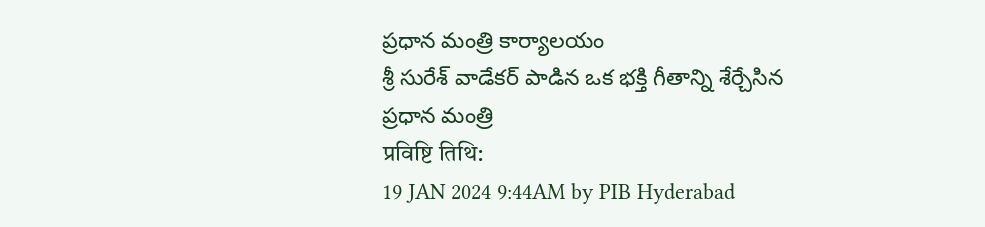ప్రధాన మంత్రి కార్యాలయం
శ్రీ సురేశ్ వాడేకర్ పాడిన ఒక భక్తి గీతాన్ని శేర్చేసిన ప్రధాన మంత్రి
प्रविष्टि तिथि:
19 JAN 2024 9:44AM by PIB Hyderabad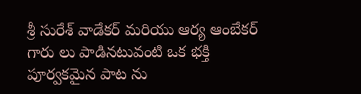శ్రీ సురేశ్ వాడేకర్ మరియు ఆర్య ఆంబేకర్ గారు లు పాడినటువంటి ఒక భక్తి పూర్వకమైన పాట ను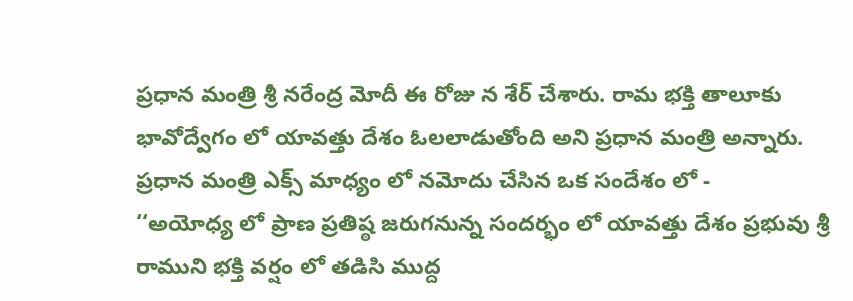ప్రధాన మంత్రి శ్రీ నరేంద్ర మోదీ ఈ రోజు న శేర్ చేశారు. రామ భక్తి తాలూకు భావోద్వేగం లో యావత్తు దేశం ఓలలాడుతోంది అని ప్రధాన మంత్రి అన్నారు.
ప్రధాన మంత్రి ఎక్స్ మాధ్యం లో నమోదు చేసిన ఒక సందేశం లో -
‘‘అయోధ్య లో ప్రాణ ప్రతిష్ఠ జరుగనున్న సందర్భం లో యావత్తు దేశం ప్రభువు శ్రీ రాముని భక్తి వర్షం లో తడిసి ముద్ద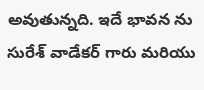అవుతున్నది. ఇదే భావన ను సురేశ్ వాడేకర్ గారు మరియు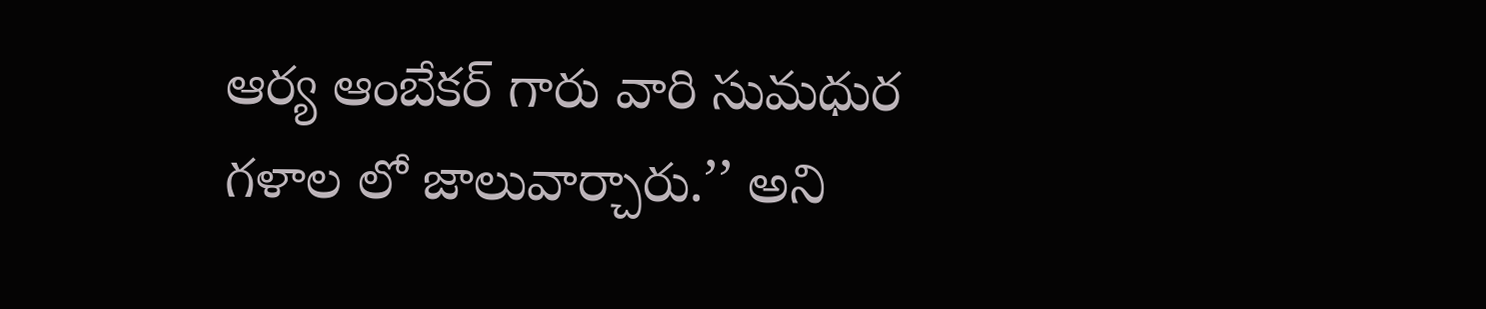ఆర్య ఆంబేకర్ గారు వారి సుమధుర గళాల లో జాలువార్చారు.’’ అని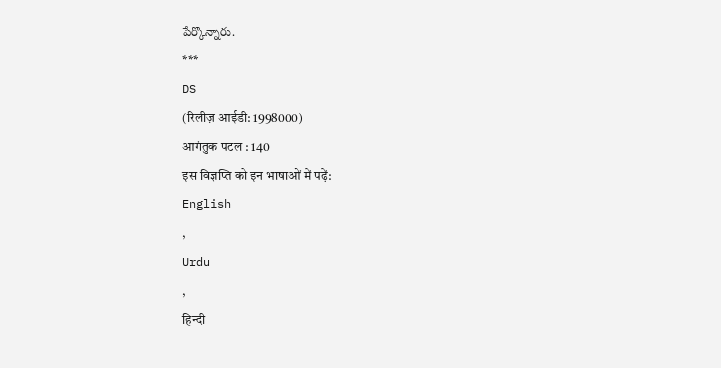పేర్కొన్నారు.
***
DS
(रिलीज़ आईडी: 1998000)
आगंतुक पटल : 140
इस विज्ञप्ति को इन भाषाओं में पढ़ें:
English
,
Urdu
,
हिन्दी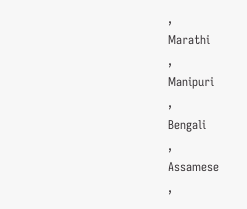,
Marathi
,
Manipuri
,
Bengali
,
Assamese
,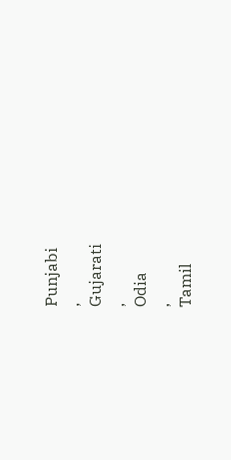Punjabi
,
Gujarati
,
Odia
,
Tamil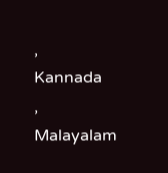,
Kannada
,
Malayalam